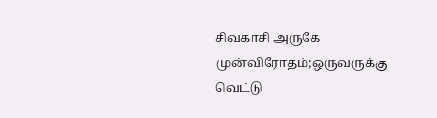சிவகாசி அருகே முன்விரோதம்;ஒருவருக்கு வெட்டு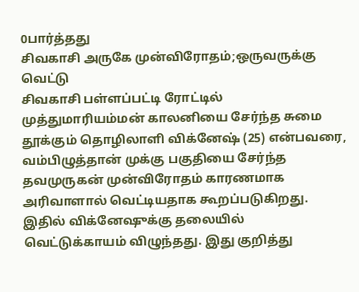0பார்த்தது
சிவகாசி அருகே முன்விரோதம்;ஒருவருக்கு வெட்டு
சிவகாசி பள்ளப்பட்டி ரோட்டில் முத்துமாரியம்மன் காலனியை சேர்ந்த சுமை தூக்கும் தொழிலாளி விக்னேஷ் (25) என்பவரை, வம்பிழுத்தான் முக்கு பகுதியை சேர்ந்த தவமுருகன் முன்விரோதம் காரணமாக அரிவாளால் வெட்டியதாக கூறப்படுகிறது. இதில் விக்னேஷுக்கு தலையில் வெட்டுக்காயம் விழுந்தது. இது குறித்து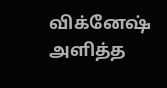விக்னேஷ் அளித்த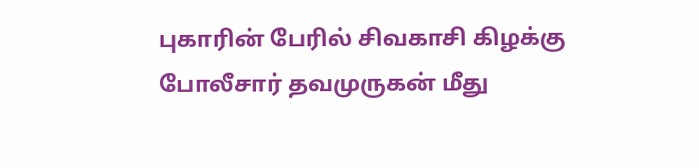புகாரின் பேரில் சிவகாசி கிழக்கு போலீசார் தவமுருகன் மீது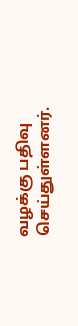வழக்கு பதிவு செய்துள்ளனர்.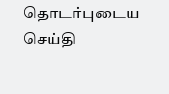தொடர்புடைய செய்தி